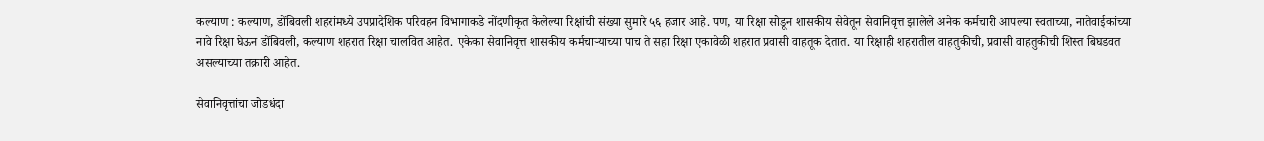कल्याण : कल्याण, डोंबिवली शहरांमध्ये उपप्रादेशिक परिवहन विभागाकडे नोंदणीकृत केलेल्या रिक्षांची संख्या सुमारे ५६ हजार आहे. पण, या रिक्षा सोडून शासकीय सेवेतून सेवानिवृत्त झालेले अनेक कर्मचारी आपल्या स्वताच्या, नातेवाईकांच्या नावे रिक्षा घेऊन डोंबिवली, कल्याण शहरात रिक्षा चालवित आहेत. एकेका सेवानिवृत्त शासकीय कर्मचाऱ्याच्या पाच ते सहा रिक्षा एकावेळी शहरात प्रवासी वाहतूक देतात. या रिक्षाही शहरातील वाहतुकीची, प्रवासी वाहतुकीची शिस्त बिघडवत असल्याच्या तक्रारी आहेत.

सेवानिवृत्तांचा जोडधंदा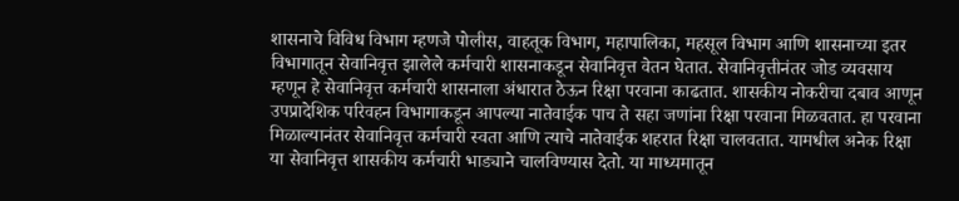शासनाचे विविध विभाग म्हणजे पोलीस, वाहतूक विभाग, महापालिका, महसूल विभाग आणि शासनाच्या इतर विभागातून सेवानिवृत्त झालेले कर्मचारी शासनाकडून सेवानिवृत्त वेतन घेतात. सेवानिवृत्तीनंतर जोड व्यवसाय म्हणून हे सेवानिवृत्त कर्मचारी शासनाला अंधारात ठेऊन रिक्षा परवाना काढतात. शासकीय नोकरीचा दबाव आणून उपप्रादेशिक परिवहन विभागाकडून आपल्या नातेवाईक पाच ते सहा जणांना रिक्षा परवाना मिळवतात. हा परवाना मिळाल्यानंतर सेवानिवृत्त कर्मचारी स्वता आणि त्याचे नातेवाईक शहरात रिक्षा चालवतात. यामधील अनेक रिक्षा या सेवानिवृत्त शासकीय कर्मचारी भाड्याने चालविण्यास देतो. या माध्यमातून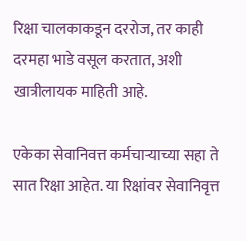रिक्षा चालकाकडून दररोज, तर काही दरमहा भाडे वसूल करतात, अशी खात्रीलायक माहिती आहे.

एकेका सेवानिवत्त कर्मचाऱ्याच्या सहा ते सात रिक्षा आहेत. या रिक्षांवर सेवानिवृत्त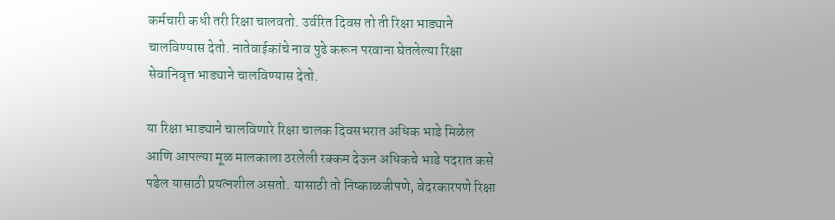कर्मचारी कधी तरी रिक्षा चालवतो. उर्वरित दिवस तो ती रिक्षा भाड्याने चालविण्यास देतो. नातेवाईकांचे नाव पुढे करून परवाना घेतलेल्या रिक्षा सेवानिवृत्त भाड्याने चालविण्यास देतो.

या रिक्षा भाड्याने चालविणारे रिक्षा चालक दिवसभरात अधिक भाडे मिळेल आणि आपल्या मूळ मालकाला ठरलेली रक्कम देऊन अधिकचे भाडे पदरात कसे पडेल यासाठी प्रयत्नशील असतो. यासाठी तो निष्काळजीपणे, बेदरकारपणे रिक्षा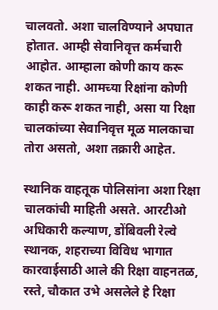चालवतो. अशा चालविण्याने अपघात होतात. आम्ही सेवानिवृत्त कर्मचारी आहोत. आम्हाला कोणी काय करू शकत नाही. आमच्या रिक्षांना कोणी काही करू शकत नाही, असा या रिक्षा चालकांच्या सेवानिवृत्त मूळ मालकाचा तोरा असतो, अशा तक्रारी आहेत.

स्थानिक वाहतूक पोलिसांना अशा रिक्षा चालकांची माहिती असते. आरटीओ अधिकारी कल्याण, डोंबिवली रेल्वे स्थानक, शहराच्या विविध भागात कारवाईसाठी आले की रिक्षा वाहनतळ, रस्ते, चौकात उभे असलेले हे रिक्षा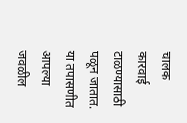चालक कारवाई टाळण्यासाठी पळून जातात. या तपासणीत आपल्या जवळील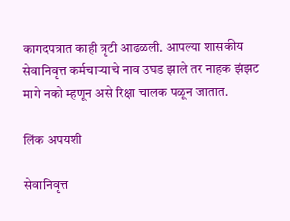कागदपत्रात काही त्रृटी आढळली. आपल्या शासकीय सेवानिवृत्त कर्मचाऱ्याचे नाव उघड झाले तर नाहक झंझट मागे नको म्हणून असे रिक्षा चालक पळून जातात.

लिंक अपयशी

सेवानिवृत्त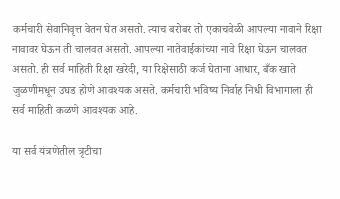कर्मचारी सेवानिवृत्त वेतन घेत असतो. त्याच बरोबर तो एकाचवेळी आपल्या नावाने रिक्षा नावावर घेऊन ती चालवत असतो. आपल्या नातेवाईकांच्या नावे रिक्षा घेऊन चालवत असतो. ही सर्व माहिती रिक्षा खरेदी, या रिक्षेसाठी कर्ज घेताना आधार, बँक खाते जुळणीमधून उघड होणे आवश्यक असते. कर्मचारी भविष्य निर्वाह निधी विभागाला ही सर्व माहिती कळणे आवश्यक आहे.

या सर्व यंत्रणेतील त्रृटीचा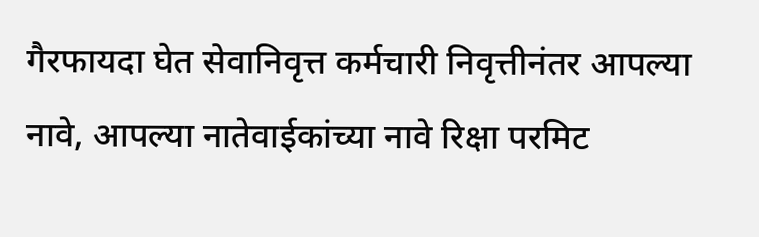गैरफायदा घेत सेवानिवृत्त कर्मचारी निवृत्तीनंतर आपल्या नावे, आपल्या नातेवाईकांच्या नावे रिक्षा परमिट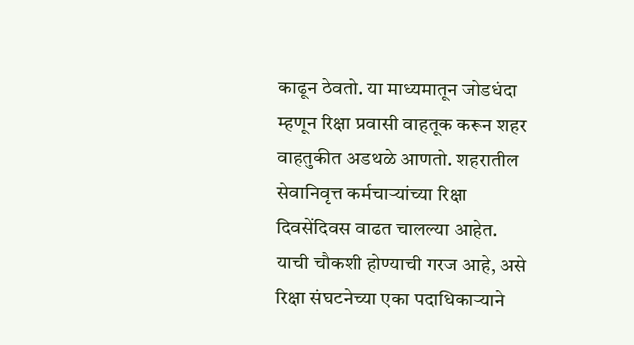काढून ठेवतो. या माध्यमातून जोडधंदा म्हणून रिक्षा प्रवासी वाहतूक करून शहर वाहतुकीत अडथळे आणतो. शहरातील सेवानिवृत्त कर्मचाऱ्यांच्या रिक्षा दिवसेंदिवस वाढत चालल्या आहेत. याची चौकशी होण्याची गरज आहे, असे रिक्षा संघटनेच्या एका पदाधिकाऱ्याने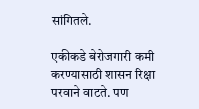सांगितले.

एकीकडे बेरोजगारी कमी करण्यासाठी शासन रिक्षा परवाने वाटते. पण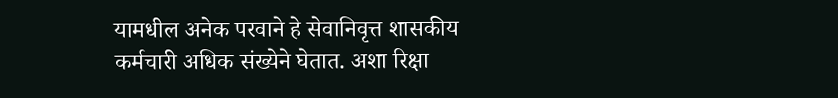यामधील अनेक परवाने हे सेवानिवृत्त शासकीय कर्मचारी अधिक संख्येने घेतात. अशा रिक्षा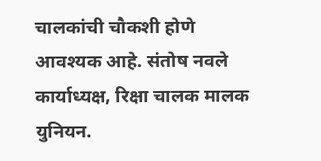चालकांची चौकशी होणे आवश्यक आहे. संतोष नवले कार्याध्यक्ष, रिक्षा चालक मालक युनियन.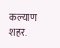कल्याण शहर.